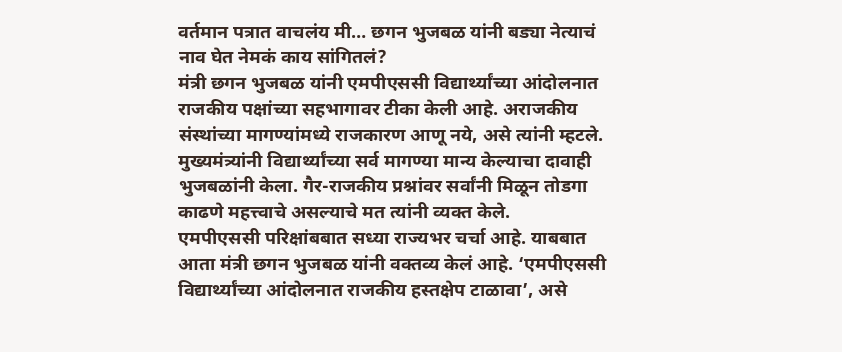वर्तमान पत्रात वाचलंय मी… छगन भुजबळ यांनी बड्या नेत्याचं नाव घेत नेमकं काय सांगितलं?
मंत्री छगन भुजबळ यांनी एमपीएससी विद्यार्थ्यांच्या आंदोलनात राजकीय पक्षांच्या सहभागावर टीका केली आहे. अराजकीय संस्थांच्या मागण्यांमध्ये राजकारण आणू नये, असे त्यांनी म्हटले. मुख्यमंत्र्यांनी विद्यार्थ्यांच्या सर्व मागण्या मान्य केल्याचा दावाही भुजबळांनी केला. गैर-राजकीय प्रश्नांवर सर्वांनी मिळून तोडगा काढणे महत्त्वाचे असल्याचे मत त्यांनी व्यक्त केले.
एमपीएससी परिक्षांबबात सध्या राज्यभर चर्चा आहे. याबबात आता मंत्री छगन भुजबळ यांनी वक्तव्य केलं आहे. ‘एमपीएससी विद्यार्थ्यांच्या आंदोलनात राजकीय हस्तक्षेप टाळावा’, असे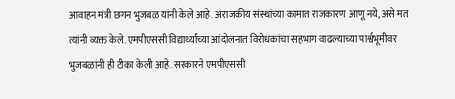आवाहन मंत्री छगन भुजबळ यांनी केले आहे. अराजकीय संस्थांच्या कामात राजकारण आणू नये, असे मत त्यांनी व्यक्त केले. एमपीएससी विद्यार्थ्यांच्या आंदोलनात विरोधकांचा सहभाग वाढल्याच्या पार्श्वभूमीवर भुजबळांनी ही टीका केली आहे. सरकारने एमपीएससी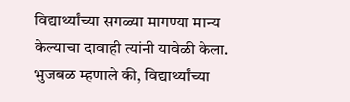विद्यार्थ्यांच्या सगळ्या मागण्या मान्य केल्याचा दावाही त्यांनी यावेळी केला. भुजबळ म्हणाले की, विद्यार्थ्यांच्या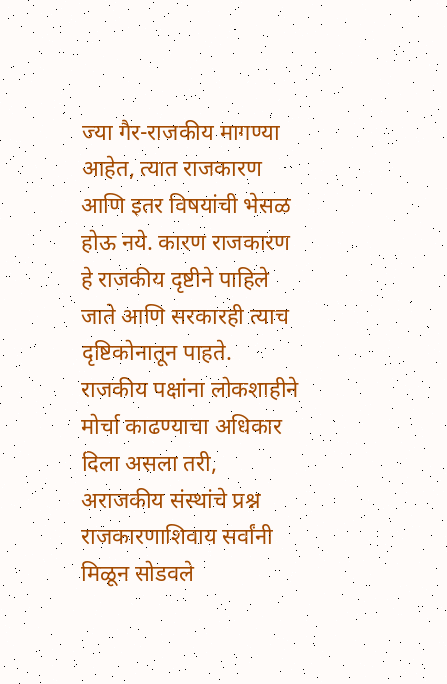ज्या गैर-राजकीय मागण्या आहेत, त्यात राजकारण आणि इतर विषयांची भेसळ होऊ नये. कारण राजकारण हे राजकीय दृष्टीने पाहिले जाते आणि सरकारही त्याच दृष्टिकोनातून पाहते.
राजकीय पक्षांना लोकशाहीने मोर्चा काढण्याचा अधिकार दिला असला तरी, अराजकीय संस्थांचे प्रश्न राजकारणाशिवाय सर्वांनी मिळून सोडवले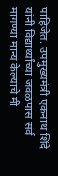पाहिजेत. उपमुख्यमंत्री एकनाथ शिंदे यांनी विद्यार्थ्यांच्या जवळपास सर्व मागण्या मान्य केल्याचे मी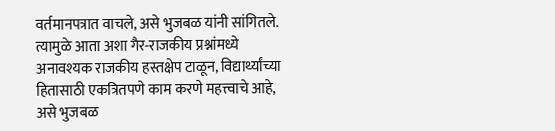वर्तमानपत्रात वाचले, असे भुजबळ यांनी सांगितले. त्यामुळे आता अशा गैर-राजकीय प्रश्नांमध्ये अनावश्यक राजकीय हस्तक्षेप टाळून, विद्यार्थ्यांच्या हितासाठी एकत्रितपणे काम करणे महत्त्वाचे आहे, असे भुजबळ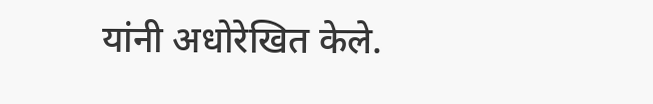यांनी अधोरेखित केले.